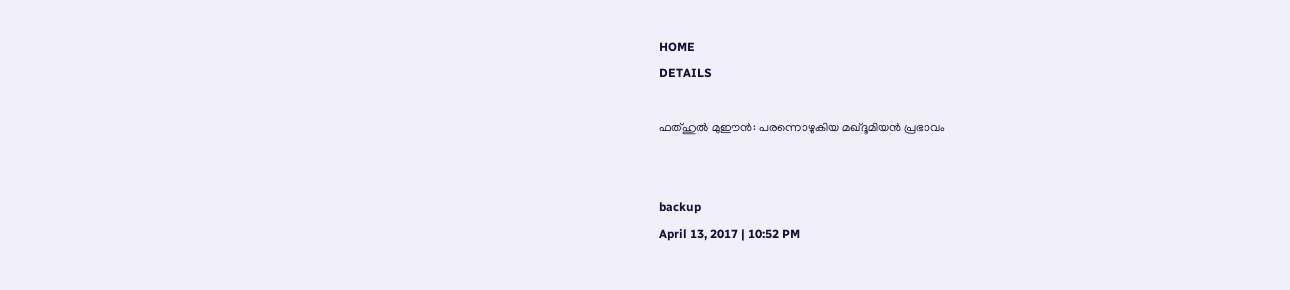HOME
DETAILS

ഫത്ഹുല്‍ മുഈന്‍: പരന്നൊഴുകിയ മഖ്ദൂമിയന്‍ പ്രഭാവം


backup
April 13, 2017 | 10:52 PM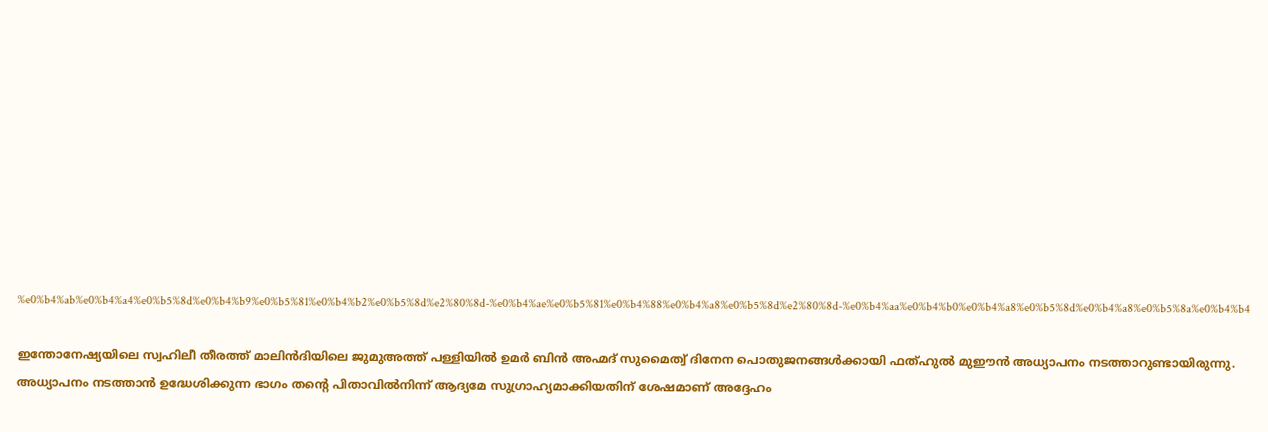%e0%b4%ab%e0%b4%a4%e0%b5%8d%e0%b4%b9%e0%b5%81%e0%b4%b2%e0%b5%8d%e2%80%8d-%e0%b4%ae%e0%b5%81%e0%b4%88%e0%b4%a8%e0%b5%8d%e2%80%8d-%e0%b4%aa%e0%b4%b0%e0%b4%a8%e0%b5%8d%e0%b4%a8%e0%b5%8a%e0%b4%b4

ഇന്തോനേഷ്യയിലെ സ്വഹിലീ തീരത്ത് മാലിന്‍ദിയിലെ ജുമുഅത്ത് പള്ളിയില്‍ ഉമര്‍ ബിന്‍ അഹ്മദ് സുമൈത്വ് ദിനേന പൊതുജനങ്ങള്‍ക്കായി ഫത്ഹുല്‍ മുഈന്‍ അധ്യാപനം നടത്താറുണ്ടായിരുന്നു. അധ്യാപനം നടത്താന്‍ ഉദ്ധേശിക്കുന്ന ഭാഗം തന്റെ പിതാവില്‍നിന്ന് ആദ്യമേ സുഗ്രാഹ്യമാക്കിയതിന് ശേഷമാണ് അദ്ദേഹം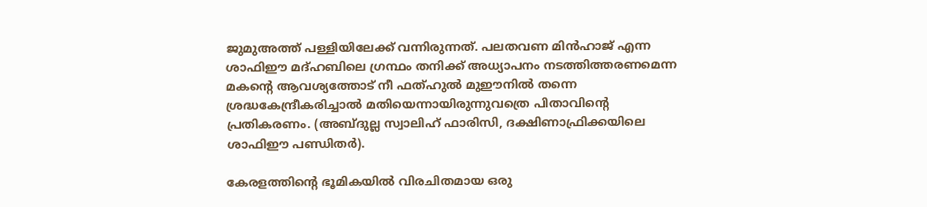ജുമുഅത്ത് പള്ളിയിലേക്ക് വന്നിരുന്നത്. പലതവണ മിന്‍ഹാജ് എന്ന ശാഫിഈ മദ്ഹബിലെ ഗ്രന്ഥം തനിക്ക് അധ്യാപനം നടത്തിത്തരണമെന്ന മകന്റെ ആവശ്യത്തോട് നീ ഫത്ഹുല്‍ മുഈനില്‍ തന്നെ ശ്രദ്ധകേന്ദ്രീകരിച്ചാല്‍ മതിയെന്നായിരുന്നുവത്രെ പിതാവിന്റെ പ്രതികരണം. (അബ്ദുല്ല സ്വാലിഹ് ഫാരിസി, ദക്ഷിണാഫ്രിക്കയിലെ ശാഫിഈ പണ്ഡിതര്‍).

കേരളത്തിന്റെ ഭൂമികയില്‍ വിരചിതമായ ഒരു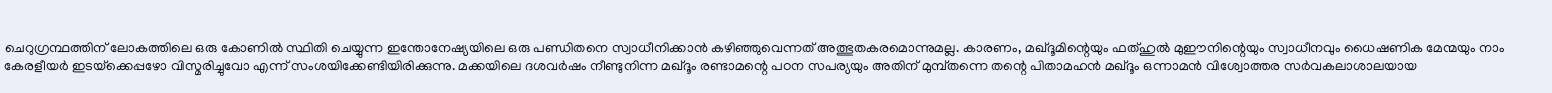ചെറുഗ്രന്ഥത്തിന് ലോകത്തിലെ ഒരു കോണില്‍ സ്ഥിതി ചെയ്യുന്ന ഇന്തോനേഷ്യയിലെ ഒരു പണ്ഡിതനെ സ്വാധീനിക്കാന്‍ കഴിഞ്ഞുവെന്നത് അത്ഭുതകരമൊന്നുമല്ല. കാരണം, മഖ്ദൂമിന്റെയും ഫത്ഹുല്‍ മുഈനിന്റെയും സ്വാധീനവും ധൈഷണിക മേന്മയും നാം കേരളീയര്‍ ഇടയ്‌ക്കെപ്പഴോ വിസ്മരിച്ചുവോ എന്ന് സംശയിക്കേണ്ടിയിരിക്കുന്നു. മക്കയിലെ ദശവര്‍ഷം നീണ്ടുനിന്ന മഖ്ദൂം രണ്ടാമന്റെ പഠന സപര്യയും അതിന് മുമ്പ്തന്നെ തന്റെ പിതാമഹന്‍ മഖ്ദൂം ഒന്നാമന്‍ വിശ്വോത്തര സര്‍വകലാശാലയായ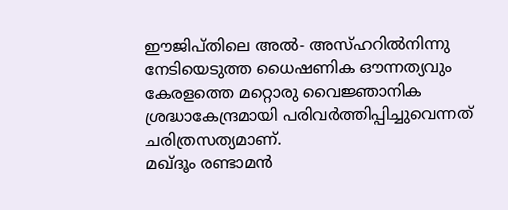ഈജിപ്തിലെ അല്‍- അസ്ഹറില്‍നിന്നു നേടിയെടുത്ത ധൈഷണിക ഔന്നത്യവും കേരളത്തെ മറ്റൊരു വൈജ്ഞാനിക ശ്രദ്ധാകേന്ദ്രമായി പരിവര്‍ത്തിപ്പിച്ചുവെന്നത് ചരിത്രസത്യമാണ്.
മഖ്ദൂം രണ്ടാമന്‍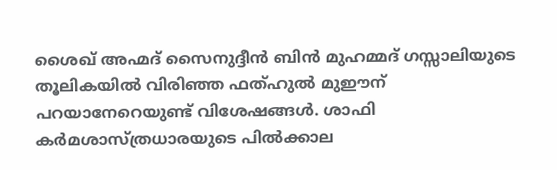ശൈഖ് അഹ്മദ് സൈനുദ്ദീന്‍ ബിന്‍ മുഹമ്മദ് ഗസ്സാലിയുടെ തൂലികയില്‍ വിരിഞ്ഞ ഫത്ഹുല്‍ മുഈന് പറയാനേറെയുണ്ട് വിശേഷങ്ങള്‍. ശാഫി കര്‍മശാസ്ത്രധാരയുടെ പില്‍ക്കാല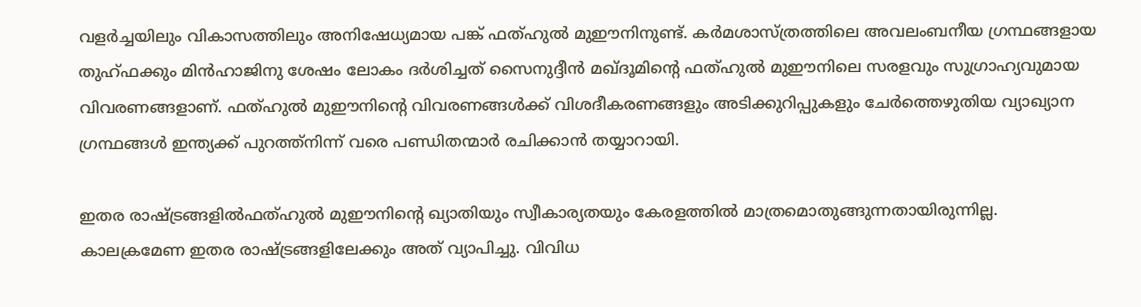വളര്‍ച്ചയിലും വികാസത്തിലും അനിഷേധ്യമായ പങ്ക് ഫത്ഹുല്‍ മുഈനിനുണ്ട്. കര്‍മശാസ്ത്രത്തിലെ അവലംബനീയ ഗ്രന്ഥങ്ങളായ തുഹ്ഫക്കും മിന്‍ഹാജിനു ശേഷം ലോകം ദര്‍ശിച്ചത് സൈനുദ്ദീന്‍ മഖ്ദൂമിന്റെ ഫത്ഹുല്‍ മുഈനിലെ സരളവും സുഗ്രാഹ്യവുമായ വിവരണങ്ങളാണ്. ഫത്ഹുല്‍ മുഈനിന്റെ വിവരണങ്ങള്‍ക്ക് വിശദീകരണങ്ങളും അടിക്കുറിപ്പുകളും ചേര്‍ത്തെഴുതിയ വ്യാഖ്യാന ഗ്രന്ഥങ്ങള്‍ ഇന്ത്യക്ക് പുറത്ത്‌നിന്ന് വരെ പണ്ഡിതന്മാര്‍ രചിക്കാന്‍ തയ്യാറായി.

ഇതര രാഷ്ട്രങ്ങളില്‍ഫത്ഹുല്‍ മുഈനിന്റെ ഖ്യാതിയും സ്വീകാര്യതയും കേരളത്തില്‍ മാത്രമൊതുങ്ങുന്നതായിരുന്നില്ല. കാലക്രമേണ ഇതര രാഷ്ട്രങ്ങളിലേക്കും അത് വ്യാപിച്ചു. വിവിധ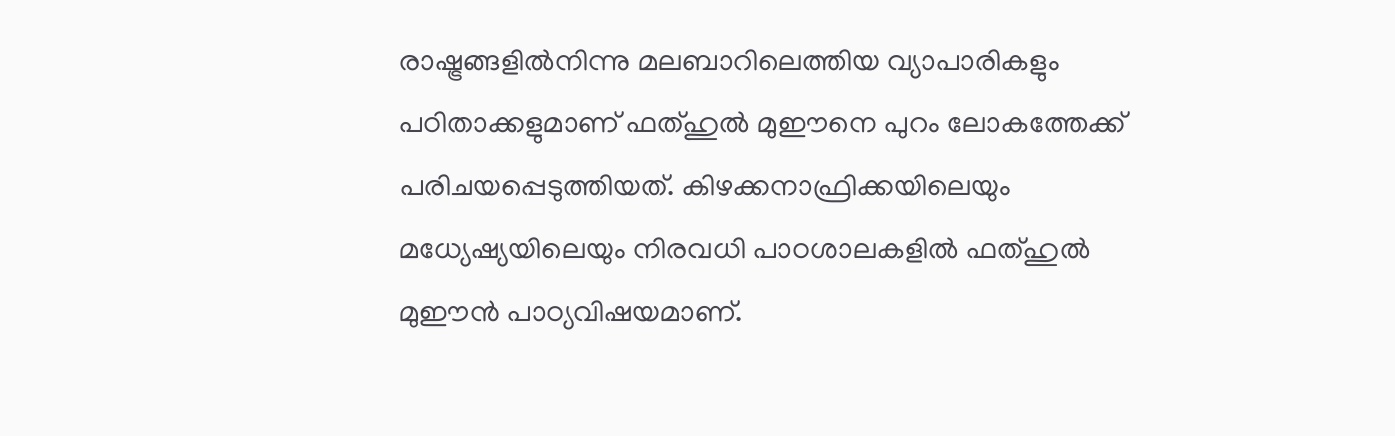രാഷ്ട്രങ്ങളില്‍നിന്നു മലബാറിലെത്തിയ വ്യാപാരികളും പഠിതാക്കളുമാണ് ഫത്ഹുല്‍ മുഈനെ പുറം ലോകത്തേക്ക് പരിചയപ്പെടുത്തിയത്. കിഴക്കനാഫ്രിക്കയിലെയും മധ്യേഷ്യയിലെയും നിരവധി പാഠശാലകളില്‍ ഫത്ഹുല്‍ മുഈന്‍ പാഠ്യവിഷയമാണ്.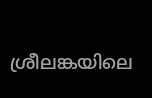ശ്രീലങ്കയിലെ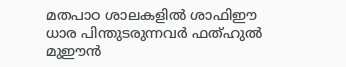മതപാഠ ശാലകളില്‍ ശാഫിഈ ധാര പിന്തുടരുന്നവര്‍ ഫത്ഹുല്‍ മുഈന്‍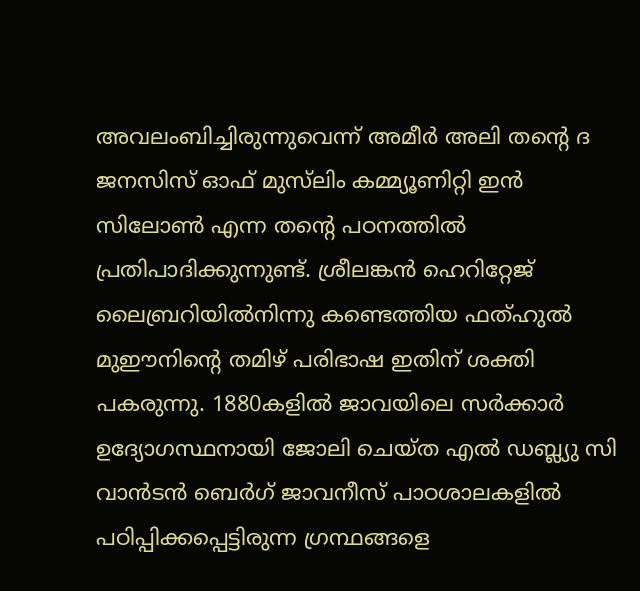അവലംബിച്ചിരുന്നുവെന്ന് അമീര്‍ അലി തന്റെ ദ ജനസിസ് ഓഫ് മുസ്‌ലിം കമ്മ്യൂണിറ്റി ഇന്‍ സിലോണ്‍ എന്ന തന്റെ പഠനത്തില്‍ പ്രതിപാദിക്കുന്നുണ്ട്. ശ്രീലങ്കന്‍ ഹെറിറ്റേജ് ലൈബ്രറിയില്‍നിന്നു കണ്ടെത്തിയ ഫത്ഹുല്‍ മുഈനിന്റെ തമിഴ് പരിഭാഷ ഇതിന് ശക്തി പകരുന്നു. 1880കളില്‍ ജാവയിലെ സര്‍ക്കാര്‍ ഉദ്യോഗസ്ഥനായി ജോലി ചെയ്ത എല്‍ ഡബ്ല്യു സി വാന്‍ടന്‍ ബെര്‍ഗ് ജാവനീസ് പാഠശാലകളില്‍ പഠിപ്പിക്കപ്പെട്ടിരുന്ന ഗ്രന്ഥങ്ങളെ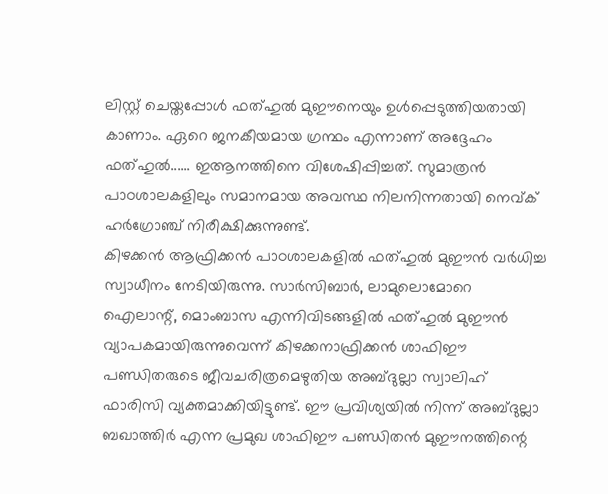ലിസ്റ്റ് ചെയ്തപ്പോള്‍ ഫത്ഹുല്‍ മുഈനെയും ഉള്‍പ്പെടുത്തിയതായി കാണാം. ഏറെ ജനകീയമായ ഗ്രന്ഥം എന്നാണ് അദ്ദേഹം ഫത്ഹുല്‍...... ഇആനത്തിനെ വിശേഷിപ്പിച്ചത്. സുമാത്രന്‍ പാഠശാലകളിലും സമാനമായ അവസ്ഥ നിലനിന്നതായി നെവ്ക് ഹര്‍ഗ്രോഞ്ച് നിരീക്ഷിക്കുന്നുണ്ട്.
കിഴക്കന്‍ ആഫ്രിക്കന്‍ പാഠശാലകളില്‍ ഫത്ഹുല്‍ മുഈന്‍ വര്‍ധിച്ച സ്വാധീനം നേടിയിരുന്നു. സാര്‍സിബാര്‍, ലാമുലൊമോറെ ഐലാന്റ്, മൊംബാസ എന്നിവിടങ്ങളില്‍ ഫത്ഹുല്‍ മുഈന്‍ വ്യാപകമായിരുന്നുവെന്ന് കിഴക്കനാഫ്രിക്കന്‍ ശാഫിഈ പണ്ഡിതരുടെ ജീവചരിത്രമെഴുതിയ അബ്ദുല്ലാ സ്വാലിഹ് ഫാരിസി വ്യക്തമാക്കിയിട്ടുണ്ട്. ഈ പ്രവിശ്യയില്‍ നിന്ന് അബ്ദുല്ലാ ബഖാത്തിര്‍ എന്ന പ്രമുഖ ശാഫിഈ പണ്ഡിതന്‍ മുഈനത്തിന്റെ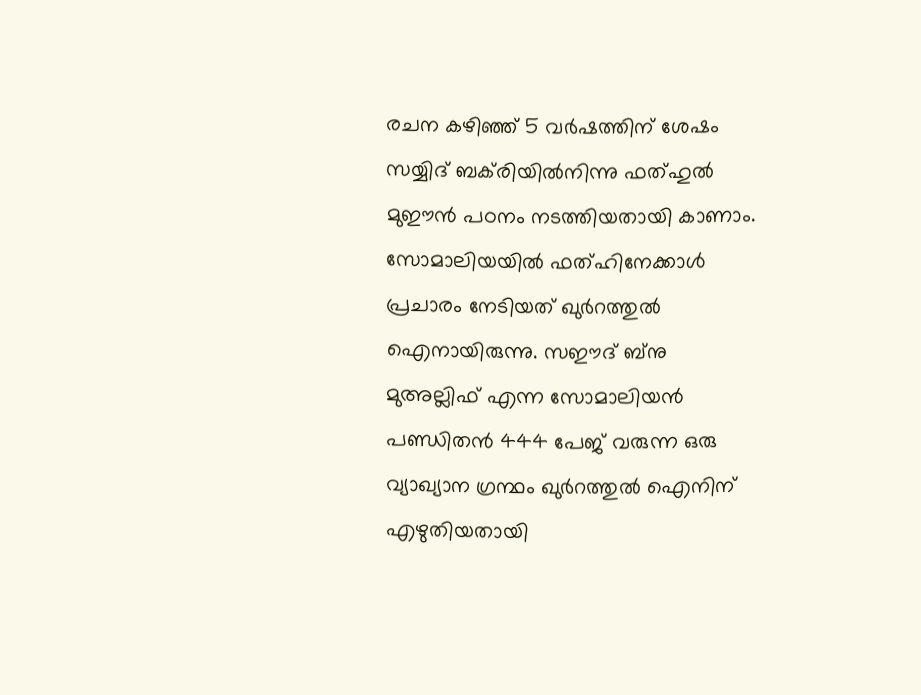രചന കഴിഞ്ഞ് 5 വര്‍ഷത്തിന് ശേഷം സയ്യിദ് ബക്‌രിയില്‍നിന്നു ഫത്ഹുല്‍ മുഈന്‍ പഠനം നടത്തിയതായി കാണാം. സോമാലിയയില്‍ ഫത്ഹിനേക്കാള്‍ പ്രചാരം നേടിയത് ഖുര്‍റത്തുല്‍ ഐനായിരുന്നു. സഈദ് ബ്‌നു മുഅല്ലിഫ് എന്ന സോമാലിയന്‍ പണ്ഡിതന്‍ 444 പേജ് വരുന്ന ഒരു വ്യാഖ്യാന ഗ്രന്ഥം ഖുര്‍റത്തുല്‍ ഐനിന് എഴുതിയതായി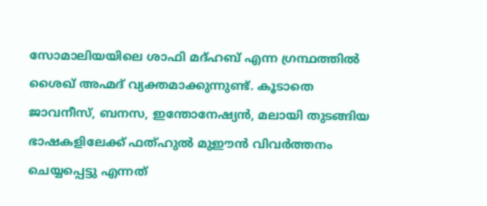സോമാലിയയിലെ ശാഫി മദ്ഹബ് എന്ന ഗ്രന്ഥത്തില്‍ ശൈഖ് അഹ്മദ് വ്യക്തമാക്കുന്നുണ്ട്. കൂടാതെ ജാവനീസ്, ബനസ, ഇന്തോനേഷ്യന്‍, മലായി തുടങ്ങിയ ഭാഷകളിലേക്ക് ഫത്ഹുല്‍ മുഈന്‍ വിവര്‍ത്തനം ചെയ്യപ്പെട്ടു എന്നത്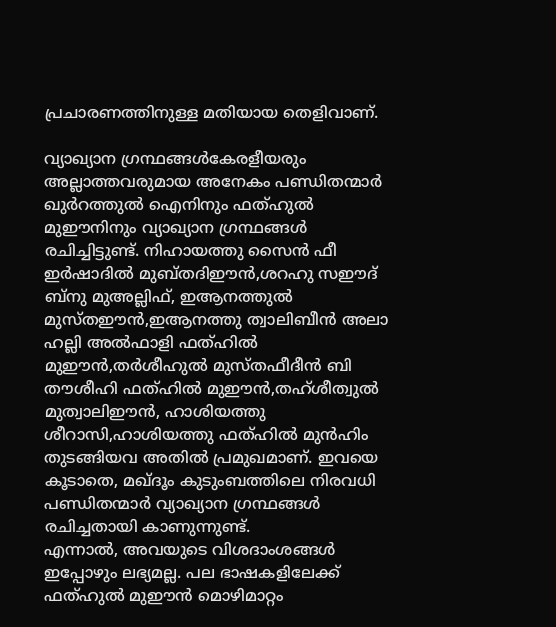പ്രചാരണത്തിനുള്ള മതിയായ തെളിവാണ്.

വ്യാഖ്യാന ഗ്രന്ഥങ്ങള്‍കേരളീയരും അല്ലാത്തവരുമായ അനേകം പണ്ഡിതന്മാര്‍ ഖുര്‍റത്തുല്‍ ഐനിനും ഫത്ഹുല്‍ മുഈനിനും വ്യാഖ്യാന ഗ്രന്ഥങ്ങള്‍ രചിച്ചിട്ടുണ്ട്. നിഹായത്തു സൈന്‍ ഫീ ഇര്‍ഷാദില്‍ മുബ്തദിഈന്‍,ശറഹു സഈദ് ബ്‌നു മുഅല്ലിഫ്, ഇആനത്തുല്‍ മുസ്തഈന്‍,ഇആനത്തു ത്വാലിബീന്‍ അലാ ഹല്ലി അല്‍ഫാളി ഫത്ഹില്‍ മുഈന്‍,തര്‍ശീഹുല്‍ മുസ്തഫീദീന്‍ ബി തൗശീഹി ഫത്ഹില്‍ മുഈന്‍,തഹ്ശീത്വുല്‍ മുത്വാലിഈന്‍, ഹാശിയത്തു ശീറാസി,ഹാശിയത്തു ഫത്ഹില്‍ മുന്‍ഹിം തുടങ്ങിയവ അതില്‍ പ്രമുഖമാണ്. ഇവയെ കൂടാതെ, മഖ്ദൂം കുടുംബത്തിലെ നിരവധി പണ്ഡിതന്മാര്‍ വ്യാഖ്യാന ഗ്രന്ഥങ്ങള്‍ രചിച്ചതായി കാണുന്നുണ്ട്.
എന്നാല്‍, അവയുടെ വിശദാംശങ്ങള്‍ ഇപ്പോഴും ലഭ്യമല്ല. പല ഭാഷകളിലേക്ക് ഫത്ഹുല്‍ മുഈന്‍ മൊഴിമാറ്റം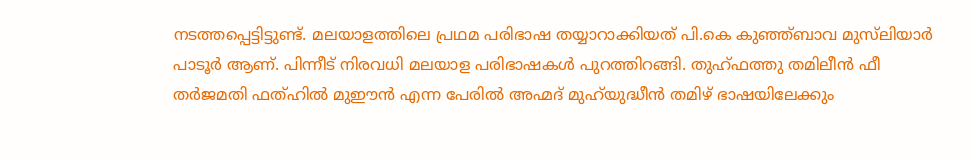നടത്തപ്പെട്ടിട്ടുണ്ട്. മലയാളത്തിലെ പ്രഥമ പരിഭാഷ തയ്യാറാക്കിയത് പി.കെ കുഞ്ഞ്ബാവ മുസ്‌ലിയാര്‍ പാടൂര്‍ ആണ്. പിന്നീട് നിരവധി മലയാള പരിഭാഷകള്‍ പുറത്തിറങ്ങി. തുഹ്ഫത്തു തമിലീന്‍ ഫീ തര്‍ജമതി ഫത്ഹില്‍ മുഈന്‍ എന്ന പേരില്‍ അഹ്മദ് മുഹ്‌യുദ്ധീന്‍ തമിഴ് ഭാഷയിലേക്കും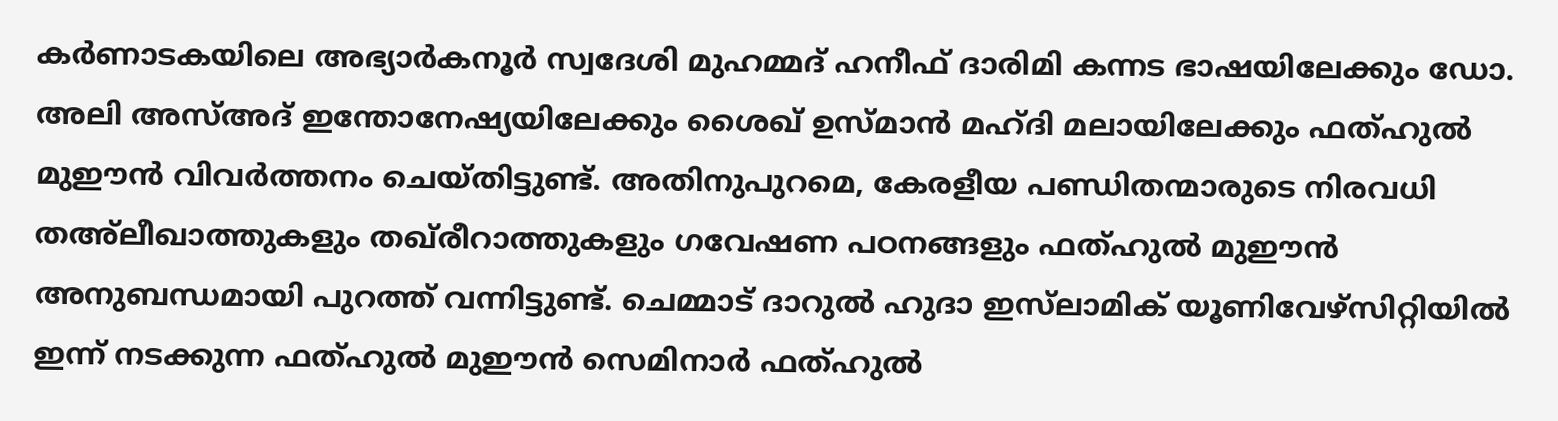കര്‍ണാടകയിലെ അഭ്യാര്‍കനൂര്‍ സ്വദേശി മുഹമ്മദ് ഹനീഫ് ദാരിമി കന്നട ഭാഷയിലേക്കും ഡോ. അലി അസ്അദ് ഇന്തോനേഷ്യയിലേക്കും ശൈഖ് ഉസ്മാന്‍ മഹ്ദി മലായിലേക്കും ഫത്ഹുല്‍ മുഈന്‍ വിവര്‍ത്തനം ചെയ്തിട്ടുണ്ട്. അതിനുപുറമെ, കേരളീയ പണ്ഡിതന്മാരുടെ നിരവധി തഅ്‌ലീഖാത്തുകളും തഖ്‌രീറാത്തുകളും ഗവേഷണ പഠനങ്ങളും ഫത്ഹുല്‍ മുഈന്‍ അനുബന്ധമായി പുറത്ത് വന്നിട്ടുണ്ട്. ചെമ്മാട് ദാറുല്‍ ഹുദാ ഇസ്‌ലാമിക് യൂണിവേഴ്‌സിറ്റിയില്‍ ഇന്ന് നടക്കുന്ന ഫത്ഹുല്‍ മുഈന്‍ സെമിനാര്‍ ഫത്ഹുല്‍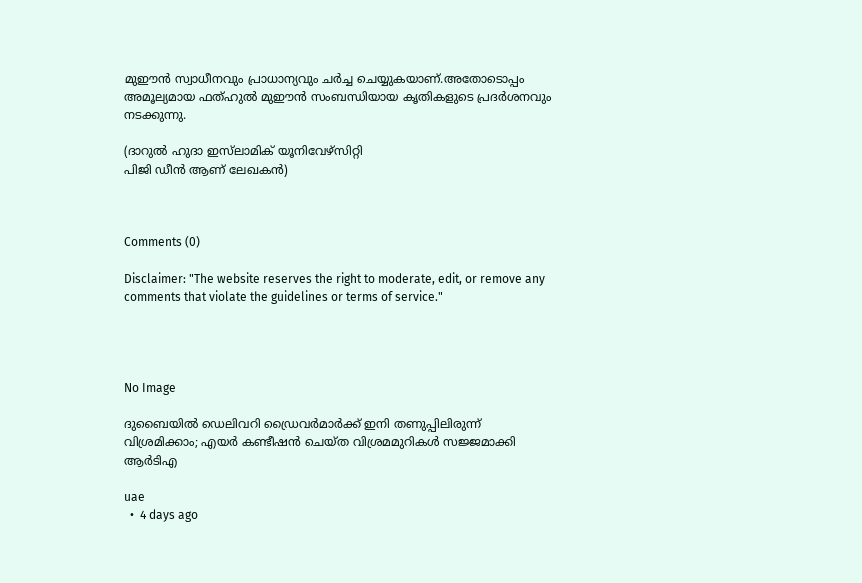മുഈന്‍ സ്വാധീനവും പ്രാധാന്യവും ചര്‍ച്ച ചെയ്യുകയാണ്.അതോടൊപ്പം അമൂല്യമായ ഫത്ഹുല്‍ മുഈന്‍ സംബന്ധിയായ കൃതികളുടെ പ്രദര്‍ശനവും നടക്കുന്നു.

(ദാറുല്‍ ഹുദാ ഇസ്‌ലാമിക് യൂനിവേഴ്‌സിറ്റി
പിജി ഡീന്‍ ആണ് ലേഖകന്‍)



Comments (0)

Disclaimer: "The website reserves the right to moderate, edit, or remove any comments that violate the guidelines or terms of service."




No Image

ദുബൈയിൽ ഡെലിവറി ഡ്രൈവർമാർക്ക് ഇനി തണുപ്പിലിരുന്ന് വിശ്രമിക്കാം; എയർ കണ്ടീഷൻ ചെയ്ത വിശ്രമമുറികൾ സജ്ജമാക്കി ആർടിഎ

uae
  •  4 days ago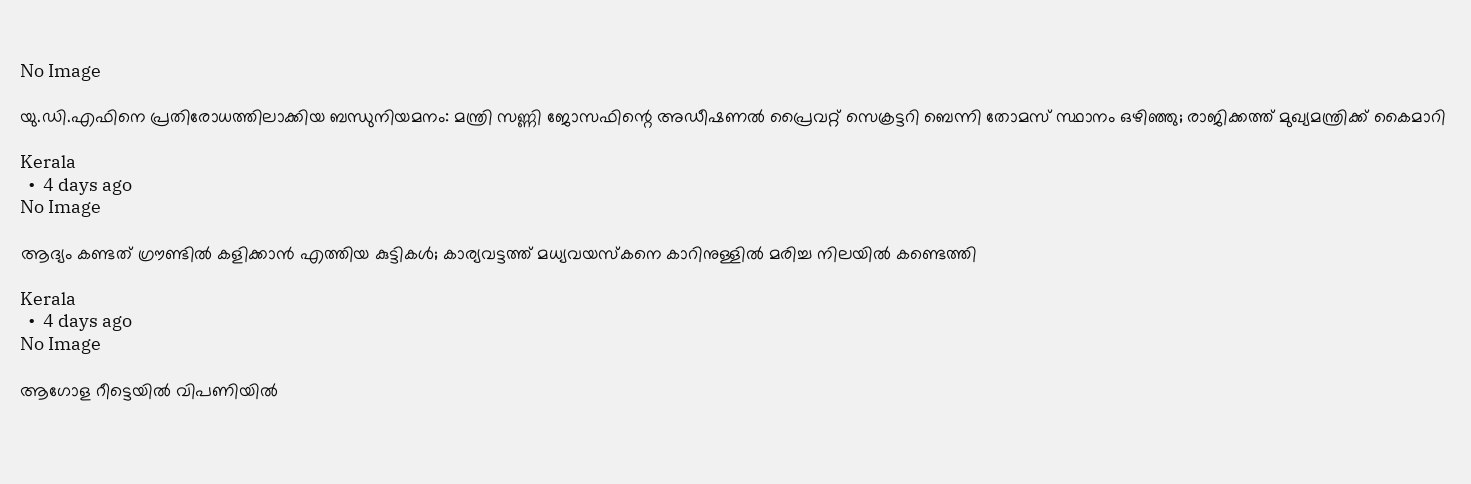No Image

യു.ഡി.എഫിനെ പ്രതിരോധത്തിലാക്കിയ ബന്ധുനിയമനം: മന്ത്രി സണ്ണി ജോസഫിന്റെ അഡീഷണൽ പ്രൈവറ്റ് സെക്രട്ടറി ബെന്നി തോമസ് സ്ഥാനം ഒഴിഞ്ഞു; രാജിക്കത്ത് മുഖ്യമന്ത്രിക്ക് കൈമാറി

Kerala
  •  4 days ago
No Image

ആദ്യം കണ്ടത് ഗ്രൗണ്ടില്‍ കളിക്കാന്‍ എത്തിയ കുട്ടികള്‍; കാര്യവട്ടത്ത് മധ്യവയസ്കനെ കാറിനുള്ളിൽ മരിച്ച നിലയിൽ കണ്ടെത്തി

Kerala
  •  4 days ago
No Image

ആഗോള റീട്ടെയിൽ വിപണിയിൽ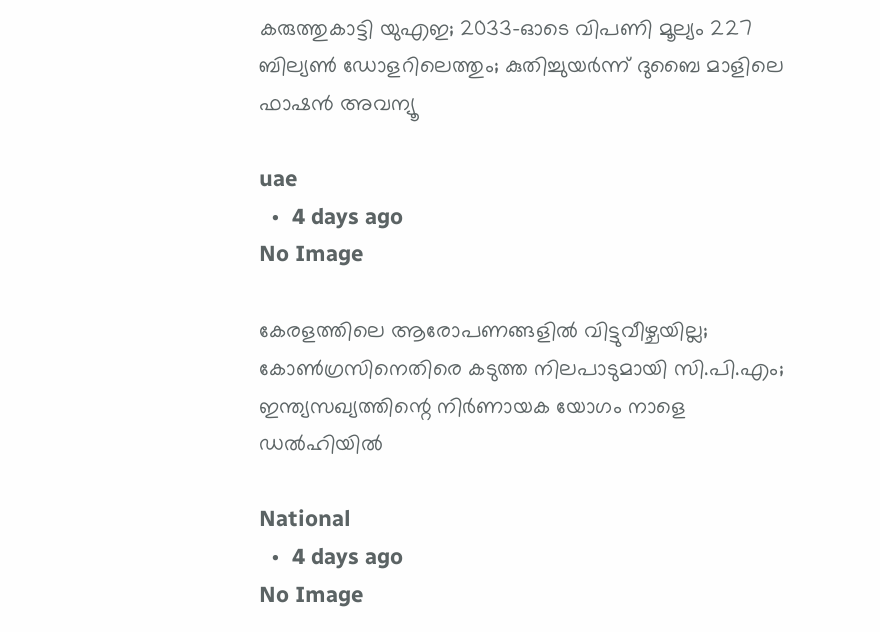കരുത്തുകാട്ടി യുഎഇ; 2033-ഓടെ വിപണി മൂല്യം 227 ബില്യൺ ഡോളറിലെത്തും; കുതിച്ചുയർന്ന് ദുബൈ മാളിലെ ഫാഷൻ അവന്യൂ

uae
  •  4 days ago
No Image

കേരളത്തിലെ ആരോപണങ്ങളിൽ വിട്ടുവീഴ്ചയില്ല; കോൺഗ്രസിനെതിരെ കടുത്ത നിലപാടുമായി സി.പി.എം; ഇന്ത്യസഖ്യത്തിന്റെ നിർണായക യോഗം നാളെ ഡൽഹിയിൽ

National
  •  4 days ago
No Image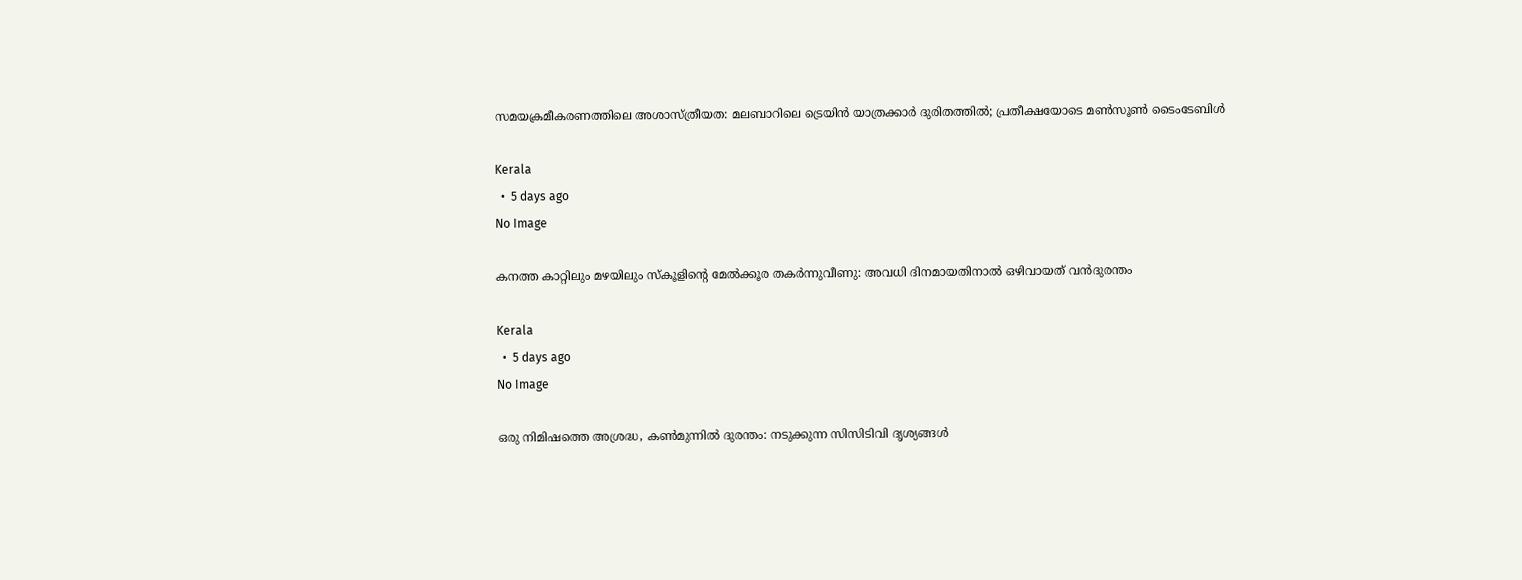സമയക്രമീകരണത്തിലെ അശാസ്ത്രീയത: മലബാറിലെ ട്രെയിൻ യാത്രക്കാർ ദുരിതത്തിൽ; പ്രതീക്ഷയോടെ മൺസൂൺ ടൈംടേബിൾ

Kerala
  •  5 days ago
No Image

കനത്ത കാറ്റിലും മഴയിലും സ്‌കൂളിന്റെ മേൽക്കൂര തകർന്നുവീണു: അവധി ദിനമായതിനാൽ ഒഴിവായത് വൻദുരന്തം

Kerala
  •  5 days ago
No Image

ഒരു നിമിഷത്തെ അശ്രദ്ധ, കൺമുന്നിൽ ദുരന്തം: നടുക്കുന്ന സിസിടിവി ദൃശ്യങ്ങൾ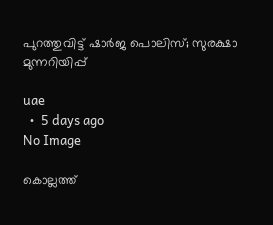പുറത്തുവിട്ട് ഷാർജ പൊലിസ്; സുരക്ഷാ മുന്നറിയിപ്പ്

uae
  •  5 days ago
No Image

കൊല്ലത്ത്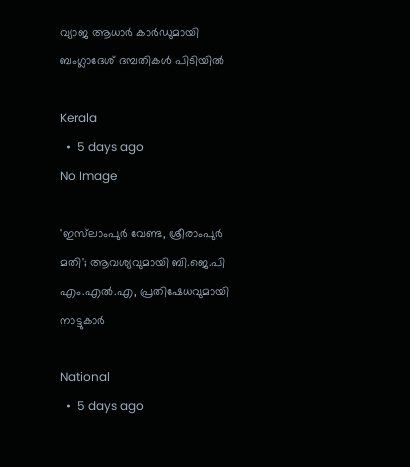വ്യാജ ആധാര്‍ കാര്‍ഡുമായി ബംഗ്ലാദേശ് ദമ്പതികള്‍ പിടിയില്‍

Kerala
  •  5 days ago
No Image

'ഇസ്‌ലാംപുര്‍ വേണ്ട, ശ്രീരാംപുര്‍ മതി'; ആവശ്യവുമായി ബി.ജെ.പി എം.എല്‍.എ, പ്രതിഷേധവുമായി നാട്ടുകാര്‍

National
  •  5 days ago